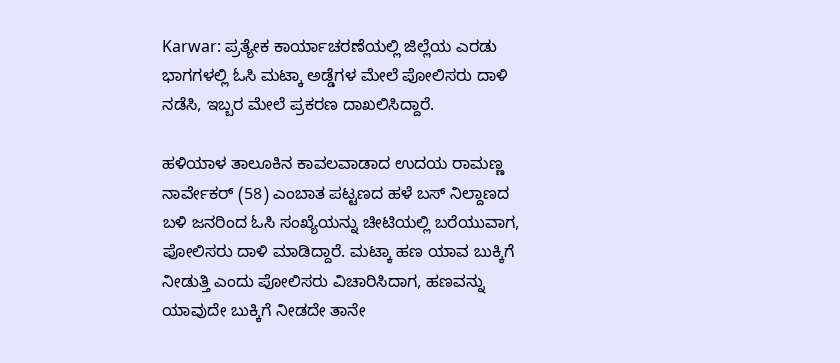Karwar: ಪ್ರತ್ಯೇಕ ಕಾರ್ಯಾಚರಣೆಯಲ್ಲಿ ಜಿಲ್ಲೆಯ ಎರಡು ಭಾಗಗಳಲ್ಲಿ ಓಸಿ ಮಟ್ಕಾ ಅಡ್ಡೆಗಳ ಮೇಲೆ ಪೋಲಿಸರು ದಾಳಿ ನಡೆಸಿ, ಇಬ್ಬರ ಮೇಲೆ ಪ್ರಕರಣ ದಾಖಲಿಸಿದ್ದಾರೆ.

ಹಳಿಯಾಳ ತಾಲೂಕಿನ ಕಾವಲವಾಡಾದ ಉದಯ ರಾಮಣ್ಣ ನಾರ್ವೇಕರ್‌ (58) ಎಂಬಾತ ಪಟ್ಟಣದ ಹಳೆ ಬಸ್‌ ನಿಲ್ದಾಣದ ಬಳಿ ಜನರಿಂದ ಓಸಿ ಸಂಖ್ಯೆಯನ್ನು ಚೀಟಿಯಲ್ಲಿ ಬರೆಯುವಾಗ, ಪೋಲಿಸರು ದಾಳಿ ಮಾಡಿದ್ದಾರೆ. ಮಟ್ಕಾ ಹಣ ಯಾವ ಬುಕ್ಕಿಗೆ ನೀಡುತ್ತಿ ಎಂದು ಪೋಲಿಸರು ವಿಚಾರಿಸಿದಾಗ, ಹಣವನ್ನು ಯಾವುದೇ ಬುಕ್ಕಿಗೆ ನೀಡದೇ ತಾನೇ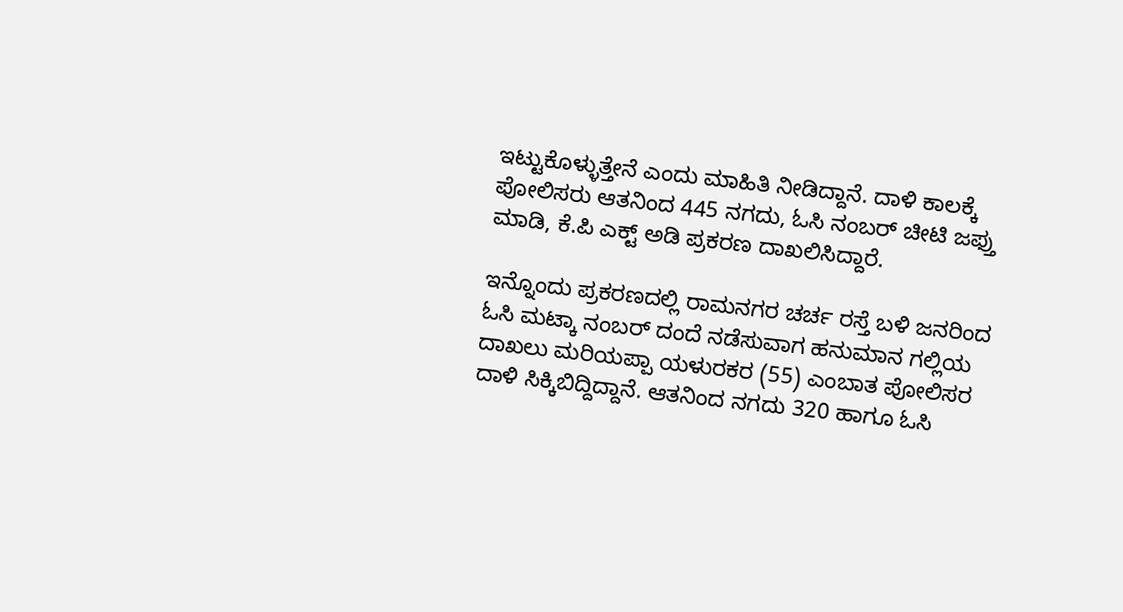ಇಟ್ಟುಕೊಳ್ಳುತ್ತೇನೆ ಎಂದು ಮಾಹಿತಿ ನೀಡಿದ್ದಾನೆ. ದಾಳಿ ಕಾಲಕ್ಕೆ ಪೋಲಿಸರು ಆತನಿಂದ 445 ನಗದು, ಓಸಿ ನಂಬರ್‍ ಚೀಟಿ ಜಫ್ತು ಮಾಡಿ, ಕೆ.ಪಿ ಎಕ್ಟ್‌ ಅಡಿ ಪ್ರಕರಣ ದಾಖಲಿಸಿದ್ದಾರೆ.

ಇನ್ನೊಂದು ಪ್ರಕರಣದಲ್ಲಿ ರಾಮನಗರ ಚರ್ಚ ರಸ್ತೆ ಬಳಿ ಜನರಿಂದ ಓಸಿ ಮಟ್ಕಾ ನಂಬರ್‍ ದಂದೆ ನಡೆಸುವಾಗ ಹನುಮಾನ ಗಲ್ಲಿಯ ದಾಖಲು ಮರಿಯಪ್ಪಾ ಯಳುರಕರ (55) ಎಂಬಾತ ಪೋಲಿಸರ ದಾಳಿ ಸಿಕ್ಕಿಬಿದ್ದಿದ್ದಾನೆ. ಆತನಿಂದ ನಗದು 320 ಹಾಗೂ ಓಸಿ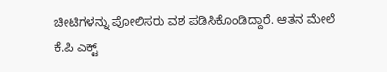ಚೀಟಿಗಳನ್ನು ಪೋಲಿಸರು ವಶ ಪಡಿಸಿಕೊಂಡಿದ್ದಾರೆ. ಆತನ ಮೇಲೆ ಕೆ.ಪಿ ಎಕ್ಟ್‌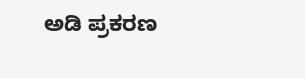ಅಡಿ ಪ್ರಕರಣ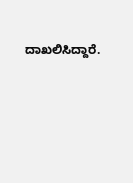ದಾಖಲಿಸಿದ್ದಾರೆ.